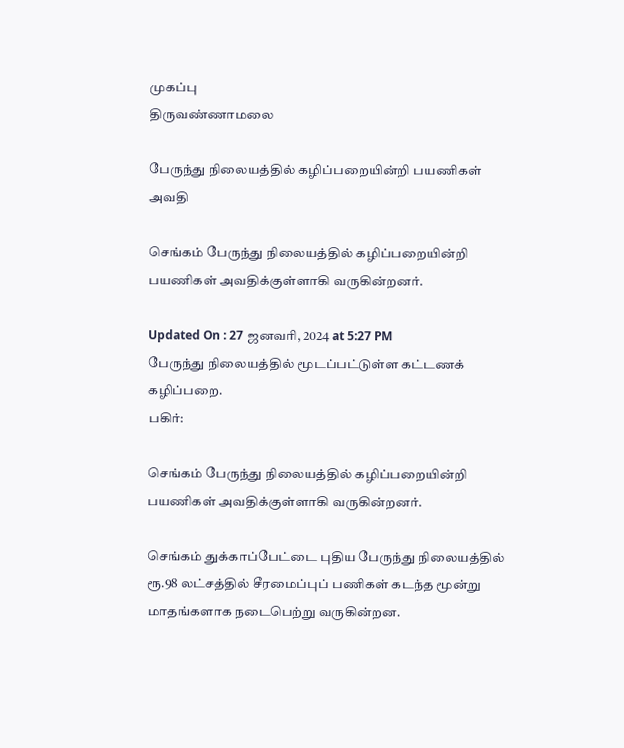முகப்பு
திருவண்ணாமலை

பேருந்து நிலையத்தில் கழிப்பறையின்றி பயணிகள் அவதி

செங்கம் பேருந்து நிலையத்தில் கழிப்பறையின்றி பயணிகள் அவதிக்குள்ளாகி வருகின்றனர்.

Updated On : 27 ஜனவரி, 2024 at 5:27 PM
பேருந்து நிலையத்தில் மூடப்பட்டுள்ள கட்டணக் கழிப்பறை.
பகிர்:

செங்கம் பேருந்து நிலையத்தில் கழிப்பறையின்றி பயணிகள் அவதிக்குள்ளாகி வருகின்றனர்.

செங்கம் துக்காப்பேட்டை புதிய பேருந்து நிலையத்தில் ரூ.98 லட்சத்தில் சீரமைப்புப் பணிகள் கடந்த மூன்று மாதங்களாக நடைபெற்று வருகின்றன.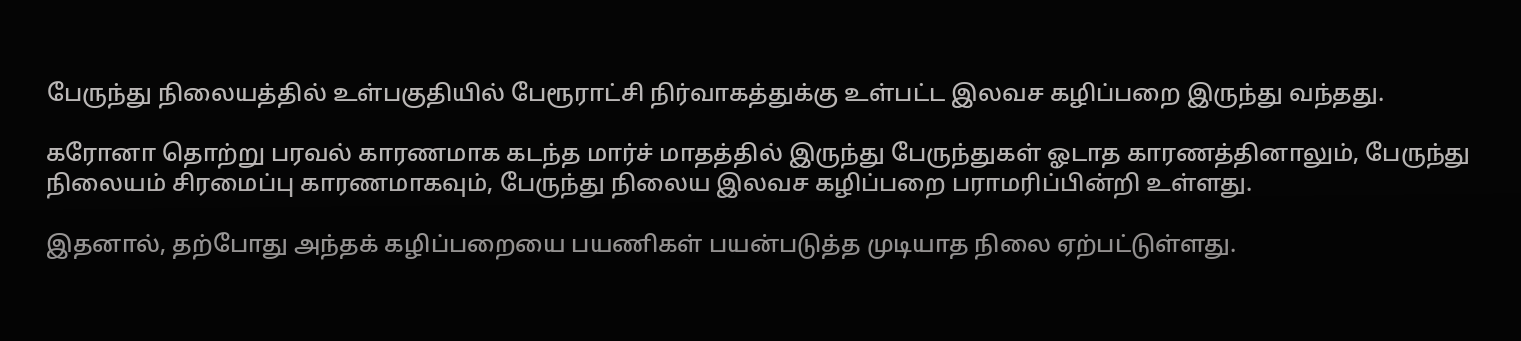பேருந்து நிலையத்தில் உள்பகுதியில் பேரூராட்சி நிர்வாகத்துக்கு உள்பட்ட இலவச கழிப்பறை இருந்து வந்தது.

கரோனா தொற்று பரவல் காரணமாக கடந்த மார்ச் மாதத்தில் இருந்து பேருந்துகள் ஓடாத காரணத்தினாலும், பேருந்து நிலையம் சிரமைப்பு காரணமாகவும், பேருந்து நிலைய இலவச கழிப்பறை பராமரிப்பின்றி உள்ளது.

இதனால், தற்போது அந்தக் கழிப்பறையை பயணிகள் பயன்படுத்த முடியாத நிலை ஏற்பட்டுள்ளது.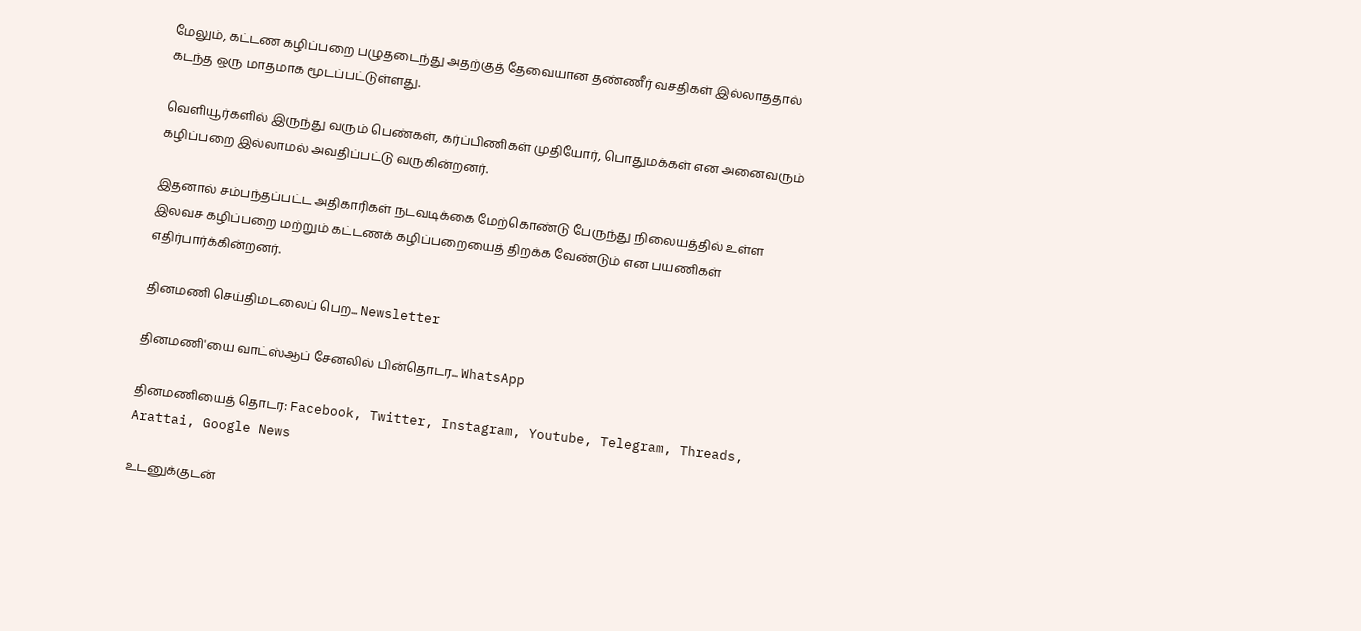மேலும், கட்டண கழிப்பறை பழுதடைந்து அதற்குத் தேவையான தண்ணீர் வசதிகள் இல்லாததால் கடந்த ஒரு மாதமாக மூடப்பட்டுள்ளது.

வெளியூர்களில் இருந்து வரும் பெண்கள், கர்ப்பிணிகள் முதியோர், பொதுமக்கள் என அனைவரும் கழிப்பறை இல்லாமல் அவதிப்பட்டு வருகின்றனர்.

இதனால் சம்பந்தப்பட்ட அதிகாரிகள் நடவடிக்கை மேற்கொண்டு பேருந்து நிலையத்தில் உள்ள இலவச கழிப்பறை மற்றும் கட்டணக் கழிப்பறையைத் திறக்க வேண்டும் என பயணிகள் எதிர்பார்க்கின்றனர்.

தினமணி செய்திமடலைப் பெற... Newsletter

தினமணி'யை வாட்ஸ்ஆப் சேனலில் பின்தொடர... WhatsApp

தினமணியைத் தொடர: Facebook, Twitter, Instagram, Youtube, Telegram, Threads, Arattai, Google News

உடனுக்குடன்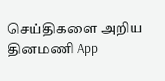செய்திகளை அறிய தினமணி App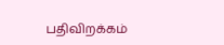பதிவிறக்கம்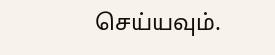செய்யவும்.